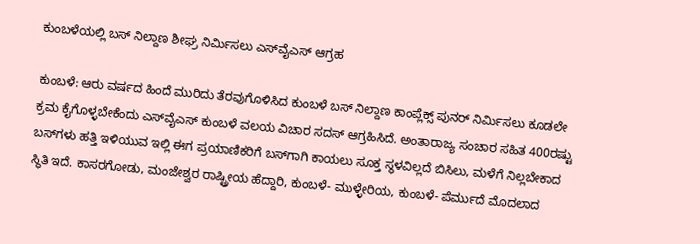ಕುಂಬಳೆಯಲ್ಲಿ ಬಸ್ ನಿಲ್ದಾಣ ಶೀಘ್ರ ನಿರ್ಮಿಸಲು ಎಸ್‌ವೈಎಸ್ ಆಗ್ರಹ

ಕುಂಬಳೆ: ಆರು ವರ್ಷದ ಹಿಂದೆ ಮುರಿದು ತೆರವುಗೊಳಿಸಿದ ಕುಂಬಳೆ ಬಸ್ ನಿಲ್ದಾಣ ಕಾಂಪ್ಲೆಕ್ಸ್ ಪುನರ್ ನಿರ್ಮಿಸಲು ಕೂಡಲೇ ಕ್ರಮ ಕೈಗೊಳ್ಳಬೇಕೆಂದು ಎಸ್‌ವೈಎಸ್ ಕುಂಬಳೆ ವಲಯ ವಿಚಾರ ಸದಸ್ ಆಗ್ರಹಿಸಿದೆ. ಅಂತಾರಾಜ್ಯ ಸಂಚಾರ ಸಹಿತ 400ರಷ್ಟು ಬಸ್‌ಗಳು ಹತ್ತಿ ಇಳಿಯುವ ಇಲ್ಲಿ ಈಗ ಪ್ರಯಾಣಿಕರಿಗೆ ಬಸ್‌ಗಾಗಿ ಕಾಯಲು ಸೂಕ್ತ ಸ್ಥಳವಿಲ್ಲದೆ ಬಿಸಿಲು, ಮಳೆಗೆ ನಿಲ್ಲಬೇಕಾದ ಸ್ಥಿತಿ ಇದೆ. ಕಾಸರಗೋಡು, ಮಂಜೇಶ್ವರ ರಾಷ್ಟ್ರೀಯ ಹೆದ್ದಾರಿ, ಕುಂಬಳೆ- ಮುಳ್ಳೇರಿಯ, ಕುಂಬಳೆ- ಪೆರ್ಮುದೆ ಮೊದಲಾದ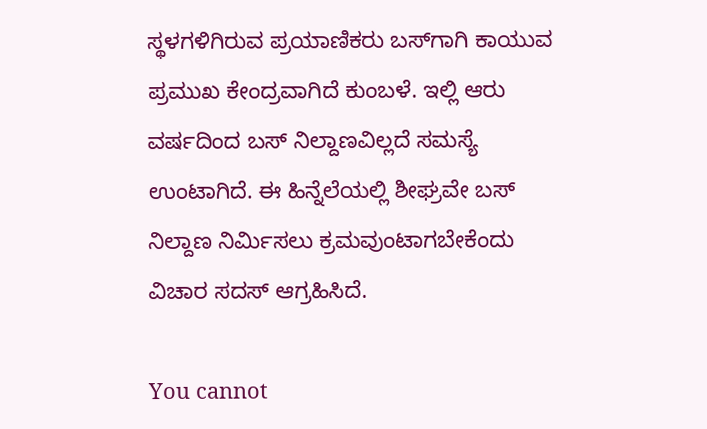ಸ್ಥಳಗಳಿಗಿರುವ ಪ್ರಯಾಣಿಕರು ಬಸ್‌ಗಾಗಿ ಕಾಯುವ ಪ್ರಮುಖ ಕೇಂದ್ರವಾಗಿದೆ ಕುಂಬಳೆ. ಇಲ್ಲಿ ಆರು ವರ್ಷದಿಂದ ಬಸ್ ನಿಲ್ದಾಣವಿಲ್ಲದೆ ಸಮಸ್ಯೆ ಉಂಟಾಗಿದೆ. ಈ ಹಿನ್ನೆಲೆಯಲ್ಲಿ ಶೀಘ್ರವೇ ಬಸ್ ನಿಲ್ದಾಣ ನಿರ್ಮಿಸಲು ಕ್ರಮವುಂಟಾಗಬೇಕೆಂದು ವಿಚಾರ ಸದಸ್ ಆಗ್ರಹಿಸಿದೆ.

You cannot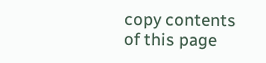copy contents of this page